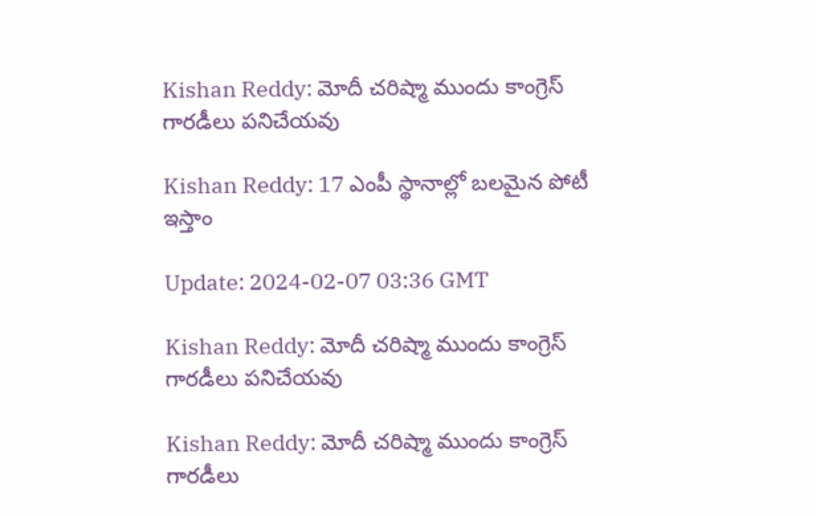Kishan Reddy: మోదీ చరిష్మా ముందు కాంగ్రెస్ గారడీలు పనిచేయవు

Kishan Reddy: 17 ఎంపీ స్థానాల్లో బలమైన పోటీ ఇస్తాం

Update: 2024-02-07 03:36 GMT

Kishan Reddy: మోదీ చరిష్మా ముందు కాంగ్రెస్ గారడీలు పనిచేయవు

Kishan Reddy: మోదీ చరిష్మా ముందు కాంగ్రెస్ గారడీలు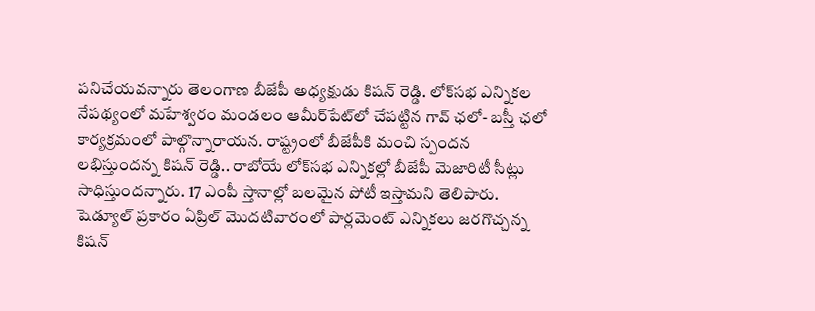పనిచేయవన్నారు తెలంగాణ బీజేపీ అధ్యక్షుడు కిషన్ రెడ్డి. లోక్‌సభ ఎన్నికల నేపథ్యంలో మహేశ్వరం మండలం ఆమీర్‌పేట్‌లో చేపట్టిన గావ్ ఛలో- బస్తీ ఛలో కార్యక్రమంలో పాల్గొన్నారాయన. రాష్ట్రంలో బీజేపీకి మంచి స్పందన లభిస్తుందన్న కిషన్ రెడ్డి.. రాబోయే లోక్‌సభ ఎన్నికల్లో బీజేపీ మెజారిటీ సీట్లు సాధిస్తుందన్నారు. 17 ఎంపీ స్తానాల్లో బలమైన పోటీ ఇస్తామని తెలిపారు. షెడ్యూల్ ప్రకారం ఏప్రిల్ మొదటివారంలో పార్లమెంట్ ఎన్నికలు జరగొచ్చన్న కిషన్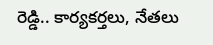రెడ్డి.. కార్యకర్తలు, నేతలు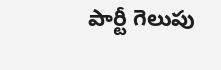పార్టీ గెలుపు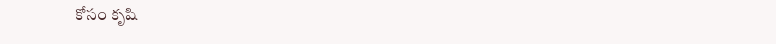కోసం కృషి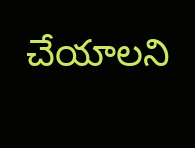చేయాలని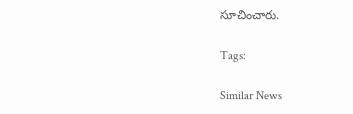సూచించారు.

Tags:

Similar News